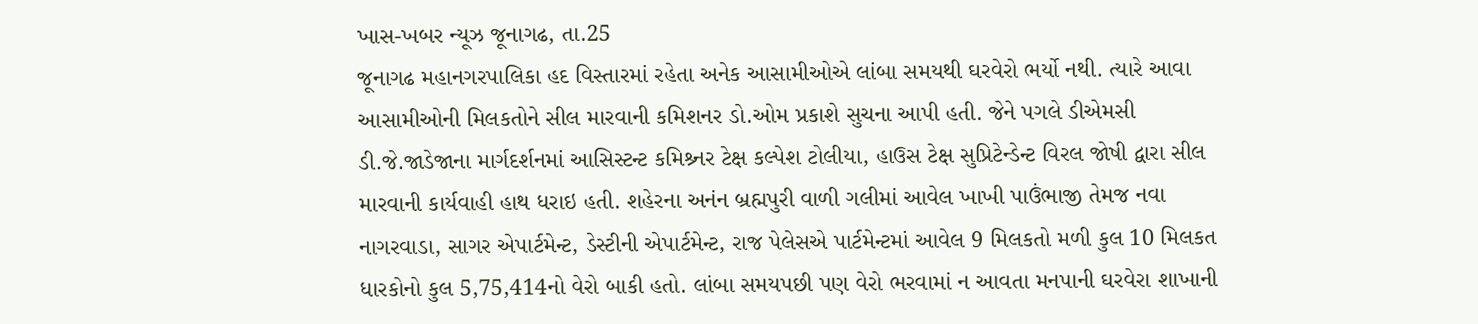ખાસ-ખબર ન્યૂઝ જૂનાગઢ, તા.25
જૂનાગઢ મહાનગરપાલિકા હદ વિસ્તારમાં રહેતા અનેક આસામીઓએ લાંબા સમયથી ઘરવેરો ભર્યો નથી. ત્યારે આવા આસામીઓની મિલકતોને સીલ મારવાની કમિશનર ડો.ઓમ પ્રકાશે સુચના આપી હતી. જેને પગલે ડીએમસી ડી.જે.જાડેજાના માર્ગદર્શનમાં આસિસ્ટન્ટ કમિશ્ર્નર ટેક્ષ કલ્પેશ ટોલીયા, હાઉસ ટેક્ષ સુપ્રિટેન્ડેન્ટ વિરલ જોષી દ્વારા સીલ મારવાની કાર્યવાહી હાથ ધરાઇ હતી. શહેરના અનંન બ્રહ્મપુરી વાળી ગલીમાં આવેલ ખાખી પાઉંભાજી તેમજ નવા નાગરવાડા, સાગર એપાર્ટમેન્ટ, ડેસ્ટીની એપાર્ટમેન્ટ, રાજ પેલેસએ પાર્ટમેન્ટમાં આવેલ 9 મિલકતો મળી કુલ 10 મિલકત ધારકોનો કુલ 5,75,414નો વેરો બાકી હતો. લાંબા સમયપછી પણ વેરો ભરવામાં ન આવતા મનપાની ઘરવેરા શાખાની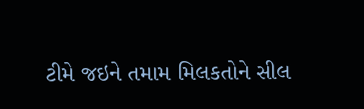ટીમે જઇને તમામ મિલકતોને સીલ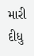મારી દીધુ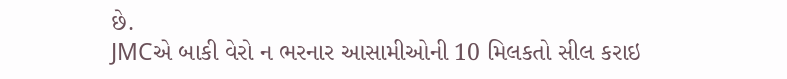છે.
JMCએ બાકી વેરો ન ભરનાર આસામીઓની 10 મિલકતો સીલ કરાઇ